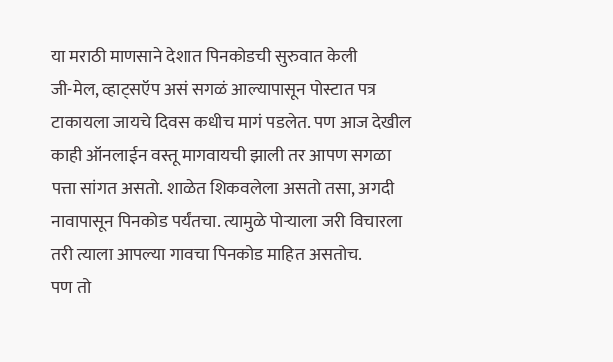या मराठी माणसाने देशात पिनकोडची सुरुवात केली
जी-मेल, व्हाट्सऍप असं सगळं आल्यापासून पोस्टात पत्र टाकायला जायचे दिवस कधीच मागं पडलेत. पण आज देखील काही ऑनलाईन वस्तू मागवायची झाली तर आपण सगळा पत्ता सांगत असतो. शाळेत शिकवलेला असतो तसा, अगदी नावापासून पिनकोड पर्यंतचा. त्यामुळे पोऱ्याला जरी विचारला तरी त्याला आपल्या गावचा पिनकोड माहित असतोच.
पण तो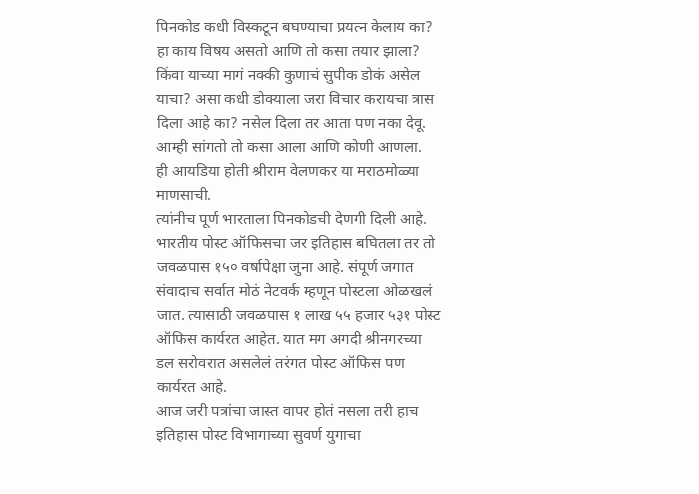पिनकोड कधी विस्कटून बघण्याचा प्रयत्न केलाय का? हा काय विषय असतो आणि तो कसा तयार झाला? किंवा याच्या मागं नक्की कुणाचं सुपीक डोकं असेल याचा? असा कधी डोक्याला जरा विचार करायचा त्रास दिला आहे का? नसेल दिला तर आता पण नका देवू. आम्ही सांगतो तो कसा आला आणि कोणी आणला.
ही आयडिया होती श्रीराम वेलणकर या मराठमोळ्या माणसाची.
त्यांनीच पूर्ण भारताला पिनकोडची देणगी दिली आहे.
भारतीय पोस्ट ऑफिसचा जर इतिहास बघितला तर तो जवळपास १५० वर्षापेक्षा जुना आहे. संपूर्ण जगात संवादाच सर्वात मोठं नेटवर्क म्हणून पोस्टला ओळखलं जात. त्यासाठी जवळपास १ लाख ५५ हजार ५३१ पोस्ट ऑफिस कार्यरत आहेत. यात मग अगदी श्रीनगरच्या डल सरोवरात असलेलं तरंगत पोस्ट ऑफिस पण कार्यरत आहे.
आज जरी पत्रांचा जास्त वापर होतं नसला तरी हाच इतिहास पोस्ट विभागाच्या सुवर्ण युगाचा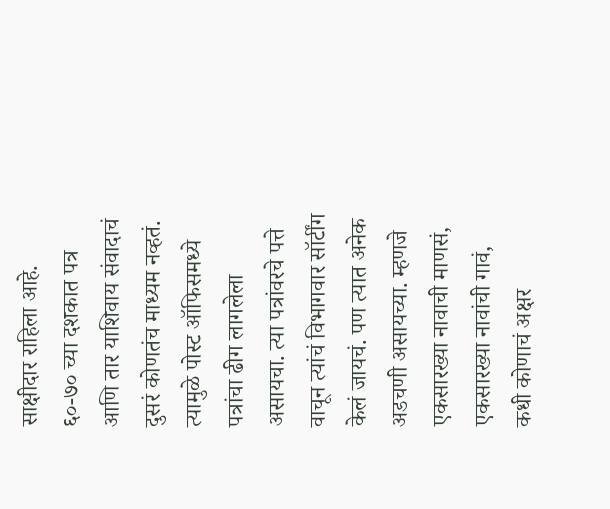साक्षीदार राहिला आहे.
६०-७० च्या दशकात पत्र आणि तार याशिवाय संवादाचं दुसरं कोणतंच माध्यम नव्हतं. त्यामुळे पोस्ट ऑफिसमध्ये पत्रांचा ढीग लागलेला असायचा. त्या पत्रांवरचे पत्ते वाचून त्यांचं विभागवार सॉर्टींग केलं जायचं. पण त्यात अनेक अडचणी असायच्या. म्हणजे एकसारख्या नावाची माणसं, एकसारख्या नावांची गावं, कधी कोणाचं अक्षर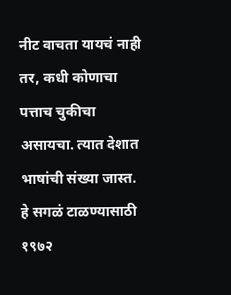नीट वाचता यायचं नाही तर, कधी कोणाचा पत्ताच चुकीचा असायचा. त्यात देशात भाषांची संख्या जास्त.
हे सगळं टाळण्यासाठी १९७२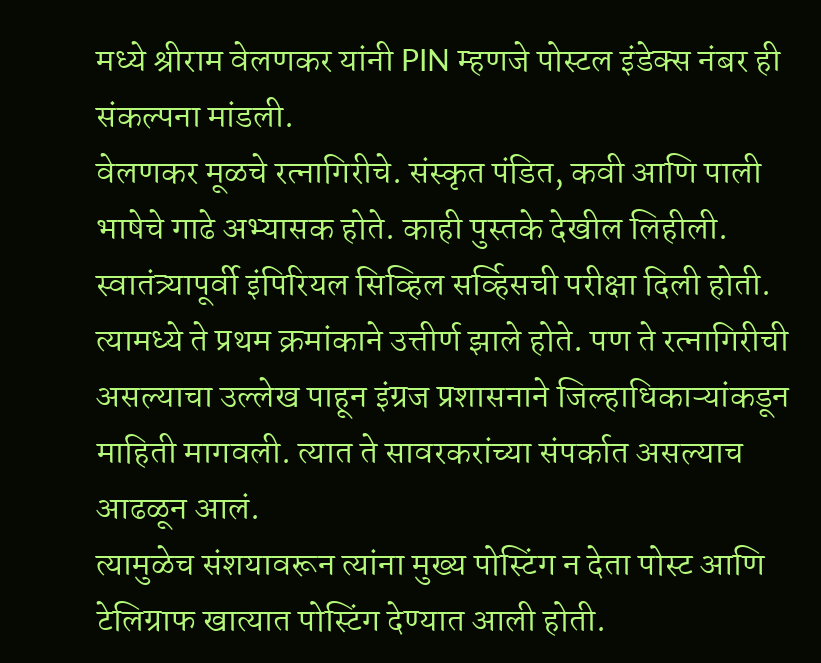मध्ये श्रीराम वेलणकर यांनी PIN म्हणजे पोस्टल इंडेक्स नंबर ही संकल्पना मांडली.
वेलणकर मूळचे रत्नागिरीचे. संस्कृत पंडित, कवी आणि पाली भाषेचे गाढे अभ्यासक होते. काही पुस्तके देखील लिहीली. स्वातंत्र्यापूर्वी इंपिरियल सिव्हिल सर्व्हिसची परीक्षा दिली होती. त्यामध्ये ते प्रथम क्रमांकाने उत्तीर्ण झाले होते. पण ते रत्नागिरीची असल्याचा उल्लेख पाहून इंग्रज प्रशासनाने जिल्हाधिकाऱ्यांकडून माहिती मागवली. त्यात ते सावरकरांच्या संपर्कात असल्याच आढळून आलं.
त्यामुळेच संशयावरून त्यांना मुख्य पोस्टिंग न देता पोस्ट आणि टेलिग्राफ खात्यात पोस्टिंग देण्यात आली होती.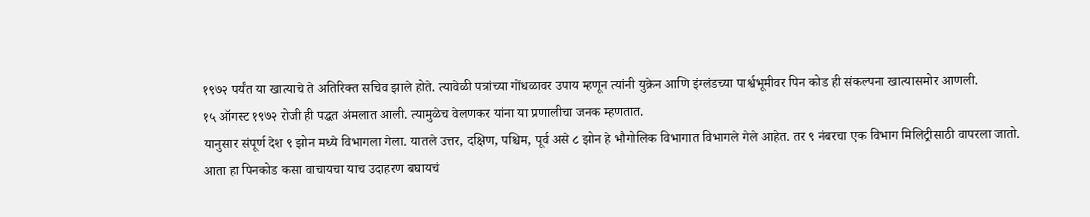१९७२ पर्यंत या खात्याचे ते अतिरिक्त सचिव झाले होते. त्यावेळी पत्रांच्या गोंधळावर उपाय म्हणून त्यांनी युक्रेन आणि इंग्लंडच्या पार्श्वभूमीवर पिन कोड ही संकल्पना खात्यासमोर आणली.
१५ ऑगस्ट १९७२ रोजी ही पद्धत अंमलात आली. त्यामुळेच वेलणकर यांना या प्रणालीचा जनक म्हणतात.
यानुसार संपूर्ण देश ९ झोन मध्ये विभागला गेला. यातले उत्तर, दक्षिण, पश्चिम, पूर्व असे ८ झोन हे भौगोलिक विभागात विभागले गेले आहेत. तर ९ नंबरचा एक विभाग मिलिट्रीसाठी वापरला जातो.
आता हा पिनकोड कसा वाचायचा याच उदाहरण बघायचं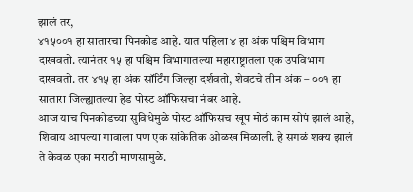झालं तर,
४१५००१ हा सातारचा पिनकोड आहे. यात पहिला ४ हा अंक पश्चिम विभाग दाखवतो. त्यानंतर १५ हा पश्चिम विभागातल्या महाराष्ट्रातला एक उपविभाग दाखवतो. तर ४१५ हा अंक सॉर्टिंग जिल्हा दर्शवतो, शेवटचे तीन अंक – ००१ हा सातारा जिल्ह्यातल्या हेड पोस्ट ऑफिसचा नंबर आहे.
आज याच पिनकोडच्या सुविधेमुळे पोस्ट ऑफिसच खूप मोठं काम सोपं झालं आहे, शिवाय आपल्या गावाला पण एक सांकेतिक ओळख मिळाली. हे सगळं शक्य झालं ते केवळ एका मराठी माणसामुळे.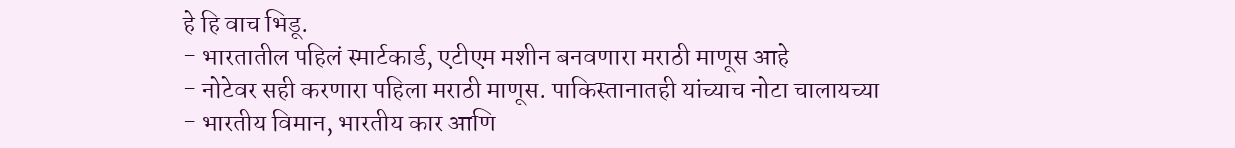हे हि वाच भिडू.
- भारतातील पहिलं स्मार्टकार्ड, एटीएम मशीन बनवणारा मराठी माणूस आहे
- नोटेवर सही करणारा पहिला मराठी माणूस. पाकिस्तानातही यांच्याच नोटा चालायच्या
- भारतीय विमान, भारतीय कार आणि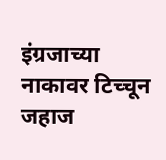इंग्रजाच्या नाकावर टिच्चून जहाज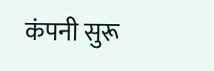कंपनी सुरू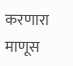करणारा माणूस